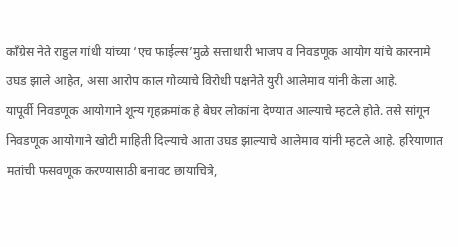काँग्रेस नेते राहुल गांधी यांच्या ‘एच फाईल्स’मुळे सत्ताधारी भाजप व निवडणूक आयोग यांचे कारनामे उघड झाले आहेत, असा आरोप काल गोव्याचे विरोधी पक्षनेते युरी आलेमाव यांनी केला आहे.
यापूर्वी निवडणूक आयोगाने शून्य गृहक्रमांक हे बेघर लोकांना देण्यात आल्याचे म्हटले होते. तसे सांगून निवडणूक आयोगाने खोटी माहिती दिल्याचे आता उघड झाल्याचे आलेमाव यांनी म्हटले आहे. हरियाणात मतांची फसवणूक करण्यासाठी बनावट छायाचित्रे,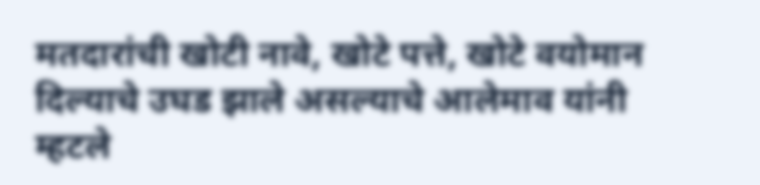मतदारांची खोटी नावे, खोटे पत्ते, खोटे वयोमान दिल्याचे उघड झाले असल्याचे आलेमाव यांनी म्हटले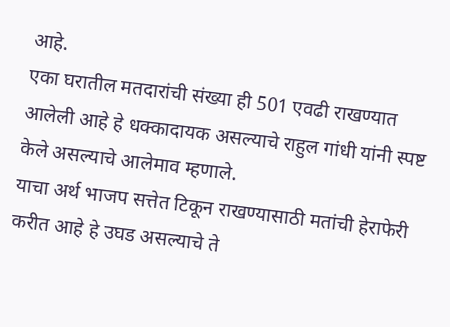आहे.
एका घरातील मतदारांची संख्या ही 501 एवढी राखण्यात आलेली आहे हे धक्कादायक असल्याचे राहुल गांधी यांनी स्पष्ट केले असल्याचे आलेमाव म्हणाले.
याचा अर्थ भाजप सत्तेत टिकून राखण्यासाठी मतांची हेराफेरी करीत आहे हे उघड असल्याचे ते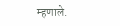म्हणाले.